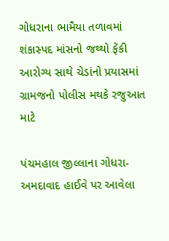ગોધરાના ભામૈયા તળાવમાં શંકાસ્પદ માંસનો જથ્થો ફેંકી આરોગ્ય સાથે ચેડાંનો પ્રયાસમાં ગ્રામજનો પોલીસ મથકે રજુઆત માટે

પંચમહાલ જીલ્લાના ગોધરા-અમદાવાદ હાઈવે પર આવેલા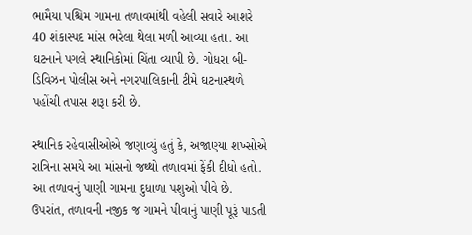ભામૈયા પશ્ચિમ ગામના તળાવમાંથી વહેલી સવારે આશરે 40 શંકાસ્પદ માંસ ભરેલા થેલા મળી આવ્યા હતા. આ ઘટનાને પગલે સ્થાનિકોમાં ચિંતા વ્યાપી છે. ગોધરા બી-ડિવિઝન પોલીસ અને નગરપાલિકાની ટીમે ઘટનાસ્થળે પહોંચી તપાસ શરૂા કરી છે.

સ્થાનિક રહેવાસીઓએ જણાવ્યું હતું કે, અજાણ્યા શખ્સોએ રાત્રિના સમયે આ માંસનો જથ્થો તળાવમાં ફેંકી દીધો હતો. આ તળાવનું પાણી ગામના દુધાળા પશુઓ પીવે છે. ઉપરાંત, તળાવની નજીક જ ગામને પીવાનું પાણી પૂરૂં પાડતી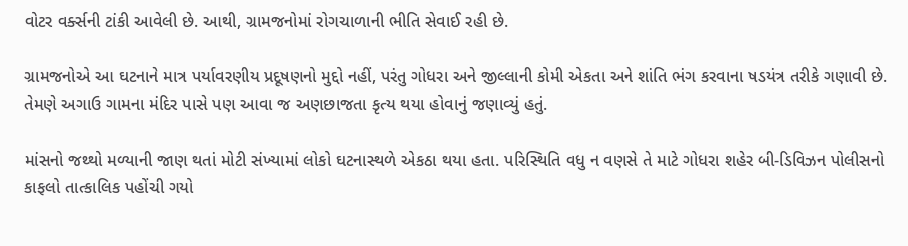વોટર વર્ક્સની ટાંકી આવેલી છે. આથી, ગ્રામજનોમાં રોગચાળાની ભીતિ સેવાઈ રહી છે.

ગ્રામજનોએ આ ઘટનાને માત્ર પર્યાવરણીય પ્રદૂષણનો મુદ્દો નહીં, પરંતુ ગોધરા અને જીલ્લાની કોમી એકતા અને શાંતિ ભંગ કરવાના ષડયંત્ર તરીકે ગણાવી છે. તેમણે અગાઉ ગામના મંદિર પાસે પણ આવા જ અણછાજતા કૃત્ય થયા હોવાનું જણાવ્યું હતું.

માંસનો જથ્થો મળ્યાની જાણ થતાં મોટી સંખ્યામાં લોકો ઘટનાસ્થળે એકઠા થયા હતા. પરિસ્થિતિ વધુ ન વણસે તે માટે ગોધરા શહેર બી-ડિવિઝન પોલીસનો કાફલો તાત્કાલિક પહોંચી ગયો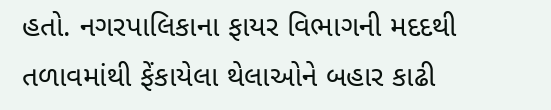હતો. નગરપાલિકાના ફાયર વિભાગની મદદથી તળાવમાંથી ફેંકાયેલા થેલાઓને બહાર કાઢી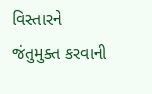વિસ્તારને જંતુમુક્ત કરવાની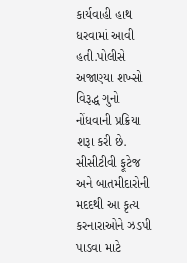કાર્યવાહી હાથ ધરવામાં આવી હતી.પોલીસે અજાણ્યા શખ્સો વિરૂદ્ધ ગુનો નોંધવાની પ્રક્રિયા શરૂા કરી છે. સીસીટીવી ફૂટેજ અને બાતમીદારોની મદદથી આ કૃત્ય કરનારાઓને ઝડપી પાડવા માટે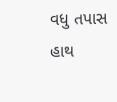વધુ તપાસ હાથ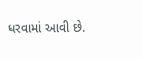ધરવામાં આવી છે.